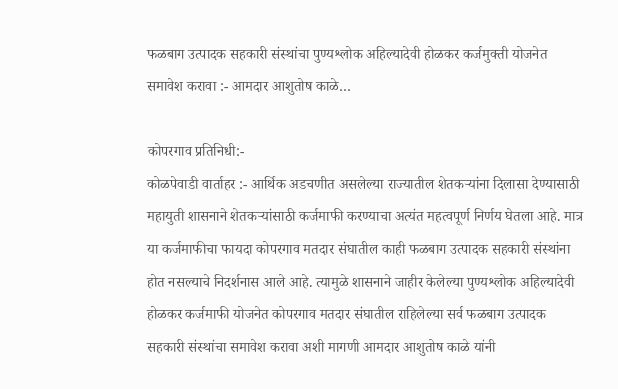फळबाग उत्पादक सहकारी संस्थांचा पुण्यश्लोक अहिल्यादेवी होळकर कर्जमुक्ती योजनेत समावेश करावा :- आमदार आशुतोष काळे…

कोपरगाव प्रतिनिधी:-
कोळपेवाडी वार्ताहर :- आर्थिक अडचणीत असलेल्या राज्यातील शेतकऱ्यांना दिलासा देण्यासाठी महायुती शासनाने शेतकऱ्यांसाठी कर्जमाफी करण्याचा अत्यंत महत्वपूर्ण निर्णय घेतला आहे. मात्र या कर्जमाफीचा फायदा कोपरगाव मतदार संघातील काही फळबाग उत्पादक सहकारी संस्थांना होत नसल्याचे निदर्शनास आले आहे. त्यामुळे शासनाने जाहीर केलेल्या पुण्यश्लोक अहिल्यादेवी होळकर कर्जमाफी योजनेत कोपरगाव मतदार संघातील राहिलेल्या सर्व फळबाग उत्पादक सहकारी संस्थांचा समावेश करावा अशी मागणी आमदार आशुतोष काळे यांनी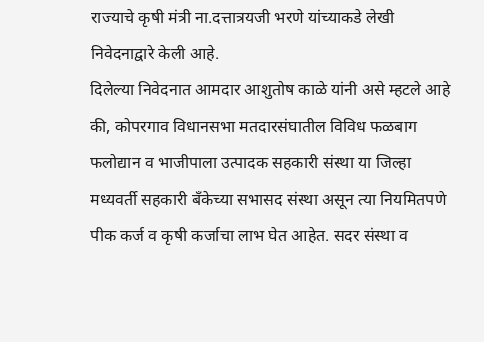राज्याचे कृषी मंत्री ना.दत्तात्रयजी भरणे यांच्याकडे लेखी निवेदनाद्वारे केली आहे.
दिलेल्या निवेदनात आमदार आशुतोष काळे यांनी असे म्हटले आहे की, कोपरगाव विधानसभा मतदारसंघातील विविध फळबाग फलोद्यान व भाजीपाला उत्पादक सहकारी संस्था या जिल्हा मध्यवर्ती सहकारी बँकेच्या सभासद संस्था असून त्या नियमितपणे पीक कर्ज व कृषी कर्जाचा लाभ घेत आहेत. सदर संस्था व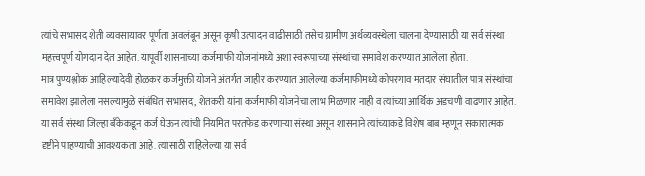त्यांचे सभासद शेती व्यवसायावर पूर्णता अवलंबून असून कृषी उत्पादन वाढीसाठी तसेच ग्रामीण अर्थव्यवस्थेला चालना देण्यासाठी या सर्व संस्था महत्त्वपूर्ण योगदान देत आहेत. यापूर्वी शासनाच्या कर्जमाफी योजनांमध्ये अशा स्वरूपाच्या संस्थांचा समावेश करण्यात आलेला होता.
मात्र पुण्यश्लोक आहिल्यादेवी होळकर कर्जमुक्ती योजने अंतर्गत जाहीर करण्यात आलेल्या कर्जमाफीमध्ये कोपरगाव मतदार संघातील पात्र संस्थांचा समावेश झालेला नसल्यामुळे संबंधित सभासद, शेतकरी यांना कर्जमाफी योजनेचा लाभ मिळणार नाही व त्यांच्या आर्थिक अडचणी वाढणार आहेत. या सर्व संस्था जिल्हा बँकेकडून कर्ज घेऊन त्यांची नियमित परतफेड करणाऱ्या संस्था असून शासनाने त्यांच्याकडे विशेष बाब म्हणून सकारात्मक दृष्टीने पाहण्याची आवश्यकता आहे. त्यासाठी राहिलेल्या या सर्व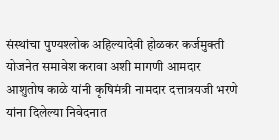संस्थांचा पुण्यश्लोक अहिल्यादेवी होळकर कर्जमुक्ती योजनेत समावेश करावा अशी मागणी आमदार आशुतोष काळे यांनी कृषिमंत्री नामदार दत्तात्रयजी भरणे यांना दिलेल्या निवेदनात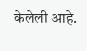केलेली आहे.